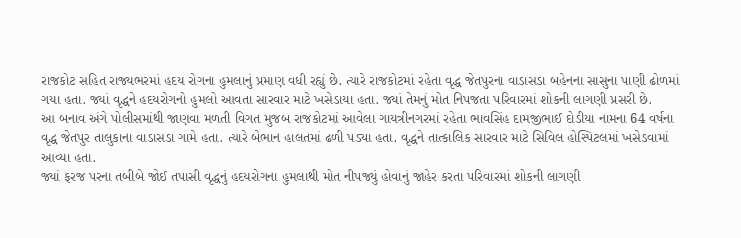રાજકોટ સહિત રાજ્યભરમાં હદય રોગના હુમલાનું પ્રમાણ વધી રહ્યું છે. ત્યારે રાજકોટમાં રહેતા વૃદ્ધ જેતપુરના વાડાસડા બહેનના સાસુના પાણી ઢોળમાં ગયા હતા. જ્યાં વૃદ્ધને હદયરોગનો હુમલો આવતા સારવાર માટે ખસેડાયા હતા. જ્યાં તેમનું મોત નિપજતા પરિવારમાં શોકની લાગણી પ્રસરી છે.
આ બનાવ અંગે પોલીસમાંથી જાણવા મળતી વિગત મુજબ રાજકોટમાં આવેલા ગાયત્રીનગરમાં રહેતા ભાવસિંહ દામજીભાઈ દોડીયા નામના 64 વર્ષના વૃદ્ધ જેતપુર તાલુકાના વાડાસડા ગામે હતા. ત્યારે બેભાન હાલતમાં ઢળી પડ્યા હતા. વૃદ્ધને તાત્કાલિક સારવાર માટે સિવિલ હોસ્પિટલમાં ખસેડવામાં આવ્યા હતા.
જ્યાં ફરજ પરના તબીબે જોઈ તપાસી વૃદ્ધનું હદયરોગના હુમલાથી મોત નીપજ્યું હોવાનું જાહેર કરતા પરિવારમાં શોકની લાગણી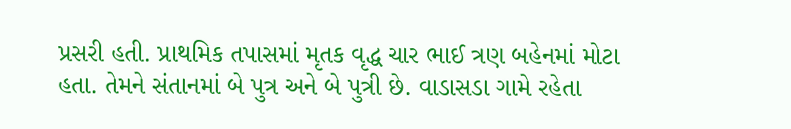પ્રસરી હતી. પ્રાથમિક તપાસમાં મૃતક વૃદ્ધ ચાર ભાઈ ત્રણ બહેનમાં મોટા હતા. તેમને સંતાનમાં બે પુત્ર અને બે પુત્રી છે. વાડાસડા ગામે રહેતા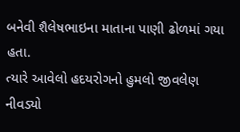બનેવી શૈલેષભાઇના માતાના પાણી ઢોળમાં ગયા હતા.
ત્યારે આવેલો હદયરોગનો હુમલો જીવલેણ નીવડ્યો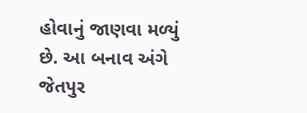હોવાનું જાણવા મળ્યું છે. આ બનાવ અંગે જેતપુર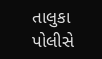તાલુકા પોલીસે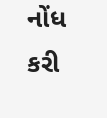નોંધ કરી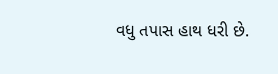વધુ તપાસ હાથ ધરી છે.